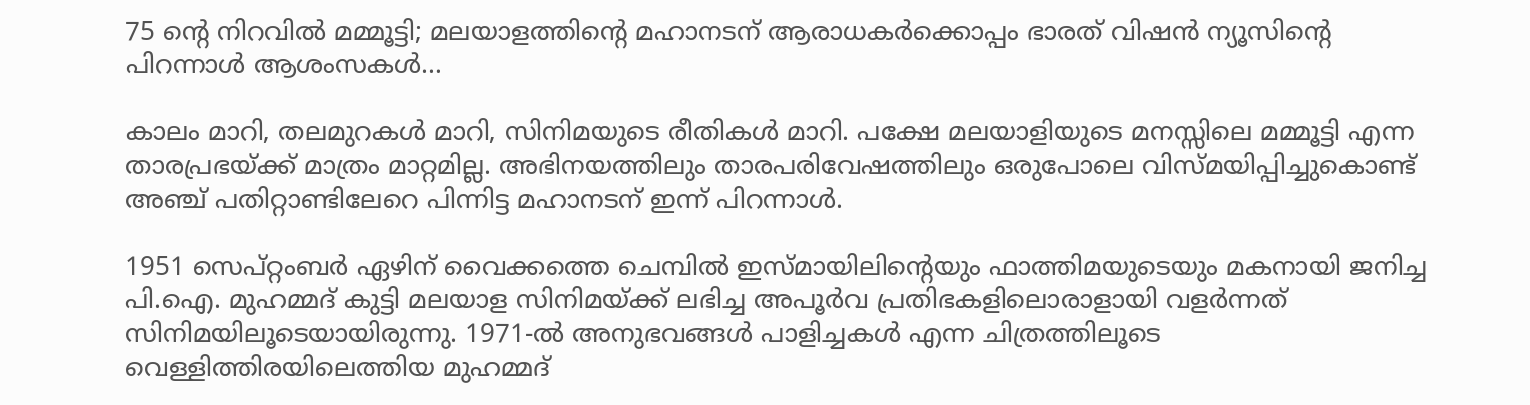75 ന്റെ നിറവിൽ മമ്മൂട്ടി; മലയാളത്തിന്റെ മഹാനടന് ആരാധകർക്കൊപ്പം ഭാരത് വിഷൻ ന്യൂസിന്റെ പിറന്നാൾ ആശംസകൾ…

കാലം മാറി, തലമുറകൾ മാറി, സിനിമയുടെ രീതികൾ മാറി. പക്ഷേ മലയാളിയുടെ മനസ്സിലെ മമ്മൂട്ടി എന്ന താരപ്രഭയ്ക്ക് മാത്രം മാറ്റമില്ല. അഭിനയത്തിലും താരപരിവേഷത്തിലും ഒരുപോലെ വിസ്മയിപ്പിച്ചുകൊണ്ട് അഞ്ച് പതിറ്റാണ്ടിലേറെ പിന്നിട്ട മഹാനടന് ഇന്ന് പിറന്നാൾ.

1951 സെപ്റ്റംബർ ഏഴിന് വൈക്കത്തെ ചെമ്പിൽ ഇസ്മായിലിന്റെയും ഫാത്തിമയുടെയും മകനായി ജനിച്ച പി.ഐ. മുഹമ്മദ് കുട്ടി മലയാള സിനിമയ്ക്ക് ലഭിച്ച അപൂർവ പ്രതിഭകളിലൊരാളായി വളർന്നത് സിനിമയിലൂടെയായിരുന്നു. 1971-ൽ അനുഭവങ്ങൾ പാളിച്ചകൾ എന്ന ചിത്രത്തിലൂടെ വെള്ളിത്തിരയിലെത്തിയ മുഹമ്മദ്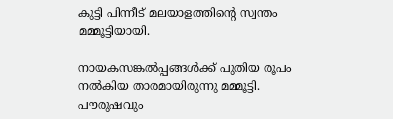കുട്ടി പിന്നീട് മലയാളത്തിന്റെ സ്വന്തം മമ്മൂട്ടിയായി.

നായകസങ്കൽപ്പങ്ങൾക്ക് പുതിയ രൂപം നൽകിയ താരമായിരുന്നു മമ്മൂട്ടി. പൗരുഷവും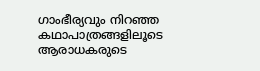ഗാംഭീര്യവും നിറഞ്ഞ കഥാപാത്രങ്ങളിലൂടെ ആരാധകരുടെ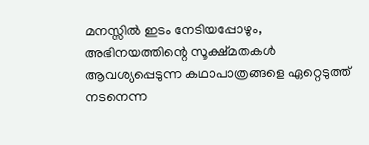മനസ്സിൽ ഇടം നേടിയപ്പോഴും, അഭിനയത്തിന്റെ സൂക്ഷ്മതകൾ ആവശ്യപ്പെടുന്ന കഥാപാത്രങ്ങളെ ഏറ്റെടുത്ത് നടനെന്ന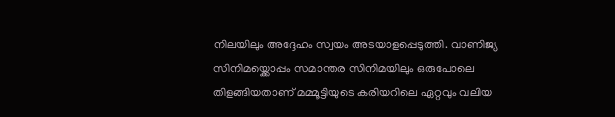നിലയിലും അദ്ദേഹം സ്വയം അടയാളപ്പെടുത്തി. വാണിജ്യ സിനിമയ്ക്കൊപ്പം സമാന്തര സിനിമയിലും ഒരുപോലെ തിളങ്ങിയതാണ് മമ്മൂട്ടിയുടെ കരിയറിലെ ഏറ്റവും വലിയ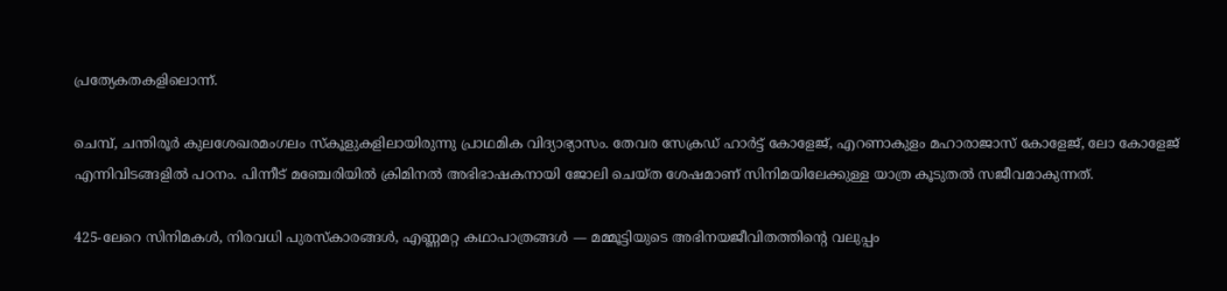പ്രത്യേകതകളിലൊന്ന്.

ചെമ്പ്, ചന്തിരൂർ കുലശേഖരമംഗലം സ്‌കൂളുകളിലായിരുന്നു പ്രാഥമിക വിദ്യാഭ്യാസം. തേവര സേക്രഡ് ഹാർട്ട് കോളേജ്, എറണാകുളം മഹാരാജാസ് കോളേജ്, ലോ കോളേജ് എന്നിവിടങ്ങളിൽ പഠനം. പിന്നീട് മഞ്ചേരിയിൽ ക്രിമിനൽ അഭിഭാഷകനായി ജോലി ചെയ്ത ശേഷമാണ് സിനിമയിലേക്കുള്ള യാത്ര കൂടുതൽ സജീവമാകുന്നത്.

425-ലേറെ സിനിമകൾ, നിരവധി പുരസ്‌കാരങ്ങൾ, എണ്ണമറ്റ കഥാപാത്രങ്ങൾ — മമ്മൂട്ടിയുടെ അഭിനയജീവിതത്തിന്റെ വലുപ്പം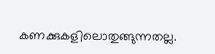കണക്കുകളിലൊതുങ്ങുന്നതല്ല.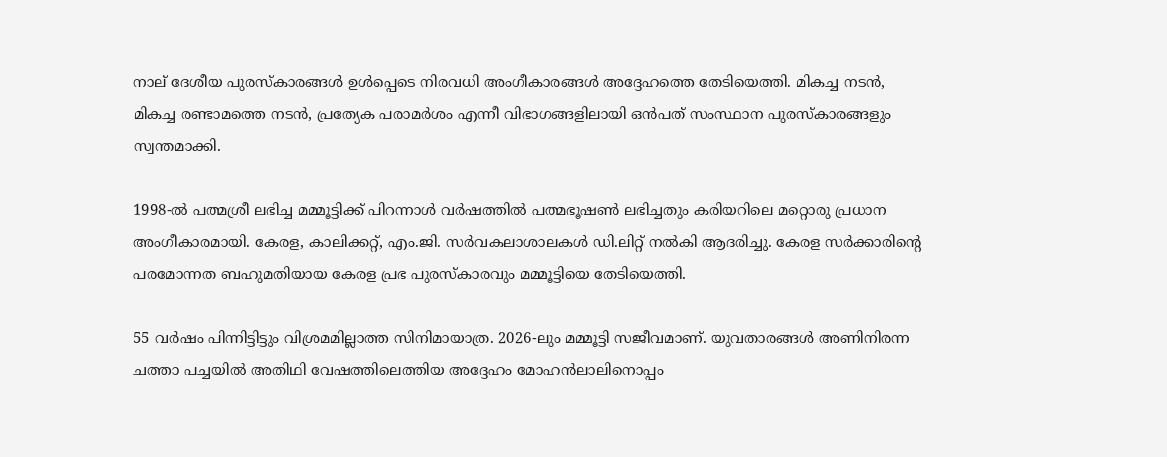നാല് ദേശീയ പുരസ്‌കാരങ്ങൾ ഉൾപ്പെടെ നിരവധി അംഗീകാരങ്ങൾ അദ്ദേഹത്തെ തേടിയെത്തി. മികച്ച നടൻ, മികച്ച രണ്ടാമത്തെ നടൻ, പ്രത്യേക പരാമർശം എന്നീ വിഭാഗങ്ങളിലായി ഒൻപത് സംസ്ഥാന പുരസ്‌കാരങ്ങളും സ്വന്തമാക്കി.

1998-ൽ പത്മശ്രീ ലഭിച്ച മമ്മൂട്ടിക്ക് പിറന്നാൾ വർഷത്തിൽ പത്മഭൂഷൺ ലഭിച്ചതും കരിയറിലെ മറ്റൊരു പ്രധാന അംഗീകാരമായി. കേരള, കാലിക്കറ്റ്, എം.ജി. സർവകലാശാലകൾ ഡി.ലിറ്റ് നൽകി ആദരിച്ചു. കേരള സർക്കാരിന്റെ പരമോന്നത ബഹുമതിയായ കേരള പ്രഭ പുരസ്‌കാരവും മമ്മൂട്ടിയെ തേടിയെത്തി.

55 വർഷം പിന്നിട്ടിട്ടും വിശ്രമമില്ലാത്ത സിനിമായാത്ര. 2026-ലും മമ്മൂട്ടി സജീവമാണ്. യുവതാരങ്ങൾ അണിനിരന്ന ചത്താ പച്ചയിൽ അതിഥി വേഷത്തിലെത്തിയ അദ്ദേഹം മോഹൻലാലിനൊപ്പം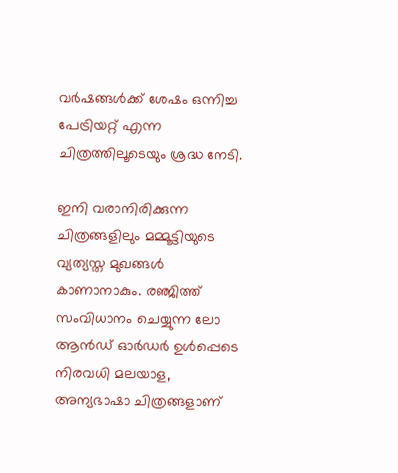വർഷങ്ങൾക്ക് ശേഷം ഒന്നിച്ച പേട്രിയറ്റ് എന്ന ചിത്രത്തിലൂടെയും ശ്രദ്ധ നേടി.

ഇനി വരാനിരിക്കുന്ന ചിത്രങ്ങളിലും മമ്മൂട്ടിയുടെ വ്യത്യസ്ത മുഖങ്ങൾ കാണാനാകും. രഞ്ജിത്ത് സംവിധാനം ചെയ്യുന്ന ലോ ആൻഡ് ഓർഡർ ഉൾപ്പെടെ നിരവധി മലയാള, അന്യഭാഷാ ചിത്രങ്ങളാണ്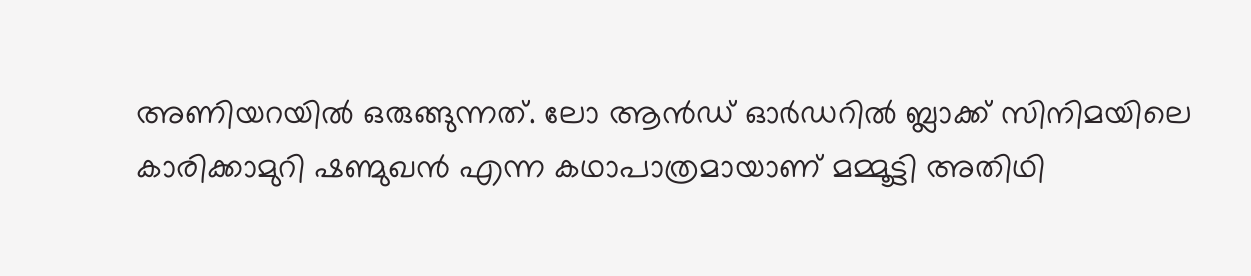അണിയറയിൽ ഒരുങ്ങുന്നത്. ലോ ആൻഡ് ഓർഡറിൽ ബ്ലാക്ക് സിനിമയിലെ കാരിക്കാമുറി ഷണ്മുഖൻ എന്ന കഥാപാത്രമായാണ് മമ്മൂട്ടി അതിഥി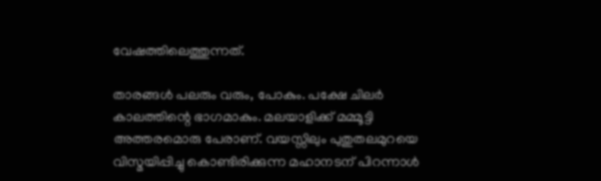വേഷത്തിലെത്തുന്നത്.

താരങ്ങൾ പലരും വരും, പോകും. പക്ഷേ ചിലർ കാലത്തിന്റെ ഭാഗമാകും. മലയാളിക്ക് മമ്മൂട്ടി അത്തരമൊരു പേരാണ്. വയസ്സിലും പുതുതലമുറയെ വിസ്മയിപ്പിച്ചു കൊണ്ടിരിക്കുന്ന മഹാനടന് പിറന്നാൾ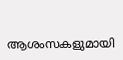ആശംസകളുമായി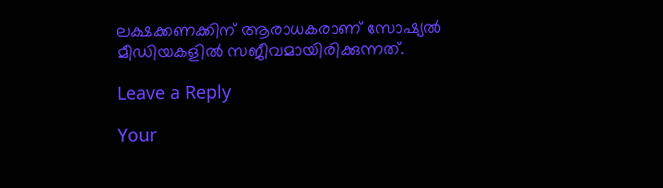ലക്ഷക്കണക്കിന് ആരാധകരാണ് സോഷ്യൽ മീഡിയകളിൽ സജീവമായിരിക്കുന്നത്.

Leave a Reply

Your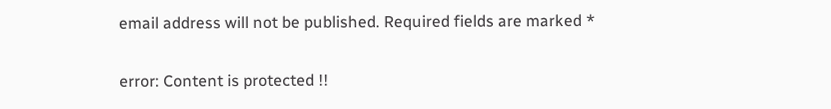email address will not be published. Required fields are marked *

error: Content is protected !!